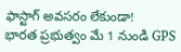ఫాస్టాగ్ అవసరం లేకుండా!
భారత ప్రభుత్వం మే 1 నుండి GPS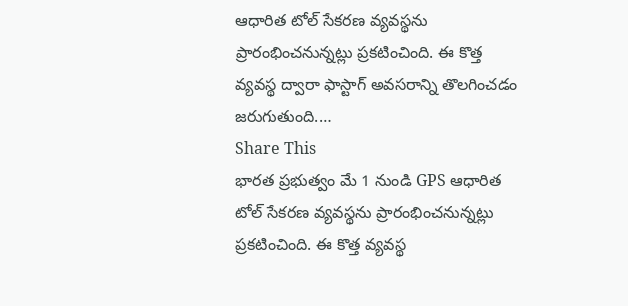ఆధారిత టోల్ సేకరణ వ్యవస్థను ప్రారంభించనున్నట్లు ప్రకటించింది. ఈ కొత్త వ్యవస్థ ద్వారా ఫాస్టాగ్ అవసరాన్ని తొలగించడం జరుగుతుంది.…
Share This
భారత ప్రభుత్వం మే 1 నుండి GPS ఆధారిత టోల్ సేకరణ వ్యవస్థను ప్రారంభించనున్నట్లు ప్రకటించింది. ఈ కొత్త వ్యవస్థ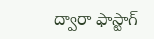ద్వారా ఫాస్టాగ్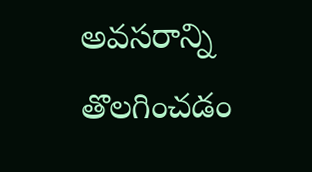అవసరాన్ని తొలగించడం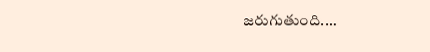జరుగుతుంది.…